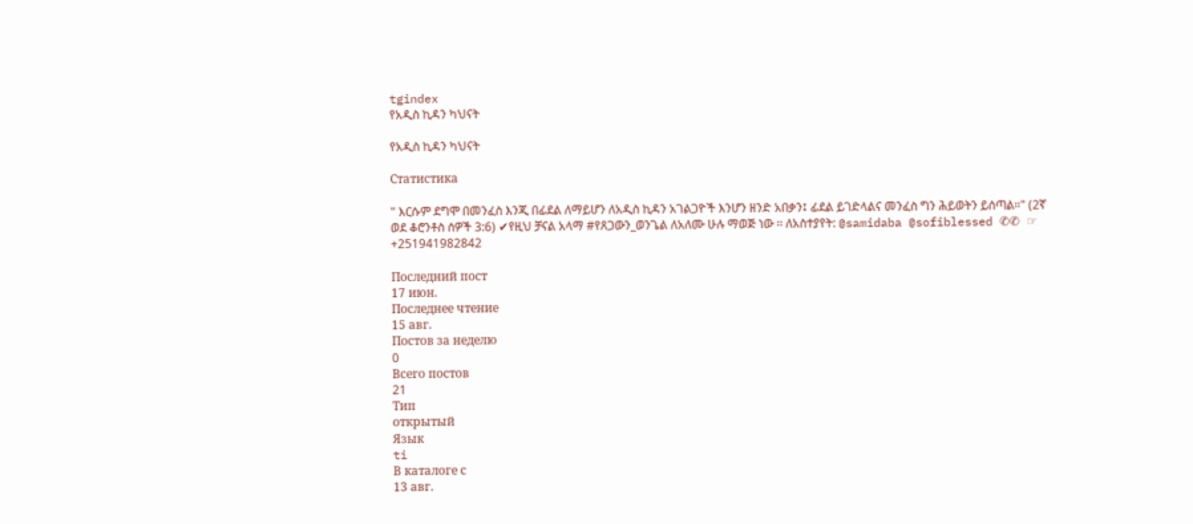tgindex
የአዲስ ኪዳን ካህናት

የአዲስ ኪዳን ካህናት

Статистика

" እርሱም ደግሞ በመንፈስ እንጂ በፊደል ለማይሆን ለአዲስ ኪዳን አገልጋዮች እንሆን ዘንድ አበቃን፤ ፊደል ይገድላልና መንፈስ ግን ሕይወትን ይሰጣል።" (2ኛ ወደ ቆሮንቶስ ሰዎች 3:6) ✔የዚህ ቻናል አላማ #የጸጋውን_ወንጌል ለአለሙ ሁሉ ማወጅ ነው ፡፡ ለአስተያየት: @samidaba @sofiblessed ✆✆ ☞ +251941982842

Последний пост
17 июн.
Последнее чтение
15 авг.
Постов за неделю
0
Всего постов
21
Тип
открытый
Язык
ti
В каталоге с
13 авг.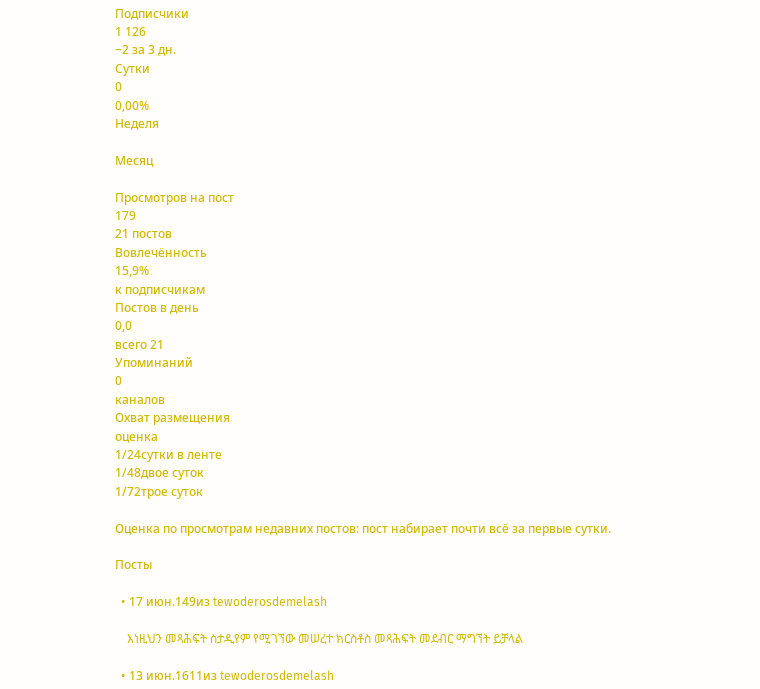Подписчики
1 126
−2 за 3 дн.
Сутки
0
0,00%
Неделя

Месяц

Просмотров на пост
179
21 постов
Вовлечённость
15,9%
к подписчикам
Постов в день
0,0
всего 21
Упоминаний
0
каналов
Охват размещения
оценка
1/24сутки в ленте
1/48двое суток
1/72трое суток

Оценка по просмотрам недавних постов: пост набирает почти всё за первые сутки.

Посты

  • 17 июн.149из tewoderosdemelash

    እነዚህን መጻሕፍት ስታዲየም የሚገኘው መሠረተ ክርስቶስ መጻሕፍት መደብር ማግኘት ይቻላል

  • 13 июн.1611из tewoderosdemelash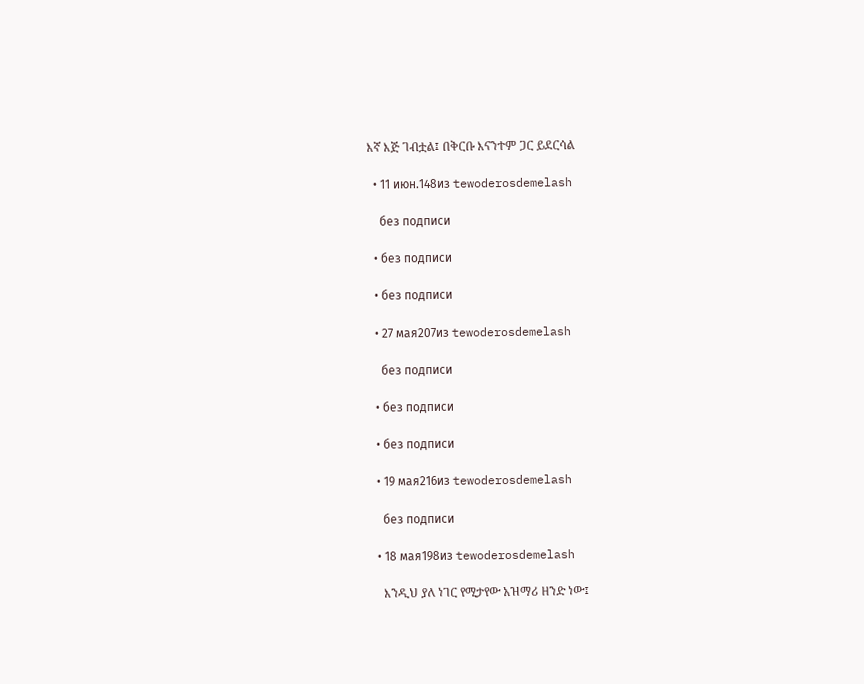እኛ እጅ ገብቷል፤ በቅርቡ እናንተም ጋር ይደርሳል

  • 11 июн.148из tewoderosdemelash

    без подписи

  • без подписи

  • без подписи

  • 27 мая207из tewoderosdemelash

    без подписи

  • без подписи

  • без подписи

  • 19 мая216из tewoderosdemelash

    без подписи

  • 18 мая198из tewoderosdemelash

    እንዲህ ያለ ነገር የሚታየው አዝማሪ ዘንድ ነው፤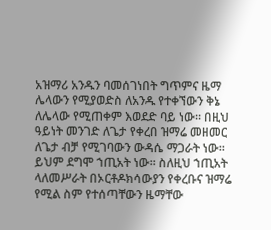አዝማሪ አንዱን ባመሰገነበት ግጥምና ዜማ ሌላውን የሚያወድስ ለአንዱ የተቀኘውን ቅኔ ለሌላው የሚጠቀም እወደድ ባይ ነው፡፡ በዚህ ዓይነት መንገድ ለጌታ የቀረበ ዝማሬ መዘመር ለጌታ ብቻ የሚገባውን ውዳሴ ማጋራት ነው፡፡ ይህም ደግሞ ኀጢአት ነው፡፡ ስለዚህ ኀጢአት ላለመሥራት በኦርቶዶክሳውያን የቀረቡና ዝማሬ የሚል ስም የተሰጣቸውን ዜማቸው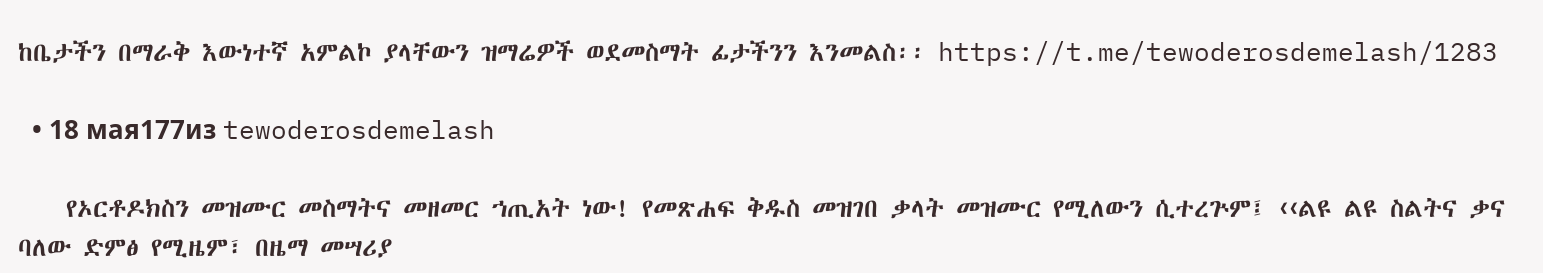ከቤታችን በማራቅ እውነተኛ አምልኮ ያላቸውን ዝማሬዎች ወደመስማት ፊታችንን እንመልስ፡፡ https://t.me/tewoderosdemelash/1283

  • 18 мая177из tewoderosdemelash

    የኦርቶዶክስን መዝሙር መስማትና መዘመር ኀጢአት ነው! የመጽሐፍ ቅዱስ መዝገበ ቃላት መዝሙር የሚለውን ሲተረጕም፤ ‹‹ልዩ ልዩ ስልትና ቃና ባለው ድምፅ የሚዜም፣ በዜማ መሣሪያ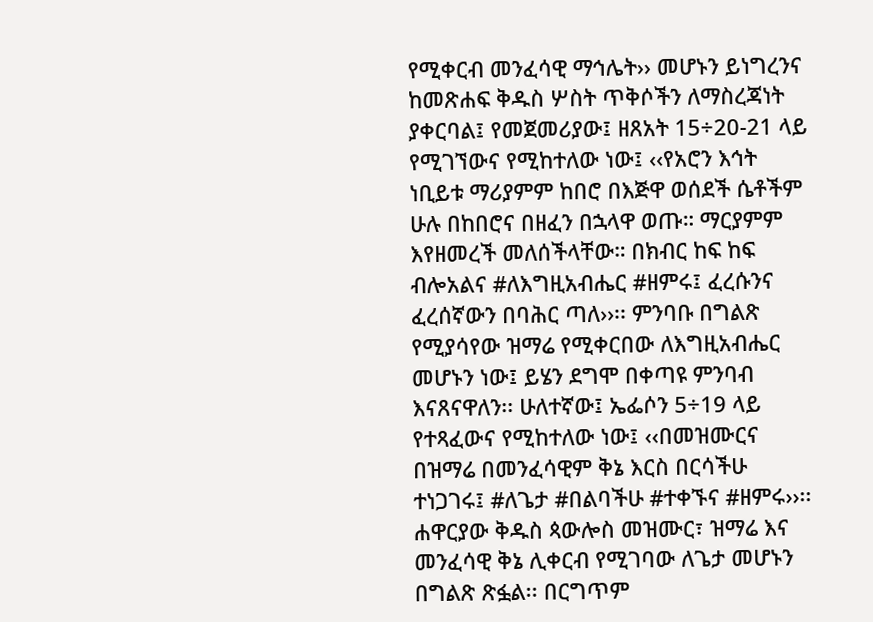የሚቀርብ መንፈሳዊ ማኅሌት›› መሆኑን ይነግረንና ከመጽሐፍ ቅዱስ ሦስት ጥቅሶችን ለማስረጃነት ያቀርባል፤ የመጀመሪያው፤ ዘጸአት 15÷20-21 ላይ የሚገኘውና የሚከተለው ነው፤ ‹‹የአሮን እኅት ነቢይቱ ማሪያምም ከበሮ በእጅዋ ወሰደች ሴቶችም ሁሉ በከበሮና በዘፈን በኋላዋ ወጡ። ማርያምም እየዘመረች መለሰችላቸው። በክብር ከፍ ከፍ ብሎአልና #ለእግዚአብሔር #ዘምሩ፤ ፈረሱንና ፈረሰኛውን በባሕር ጣለ››፡፡ ምንባቡ በግልጽ የሚያሳየው ዝማሬ የሚቀርበው ለእግዚአብሔር መሆኑን ነው፤ ይሄን ደግሞ በቀጣዩ ምንባብ እናጸናዋለን፡፡ ሁለተኛው፤ ኤፌሶን 5÷19 ላይ የተጻፈውና የሚከተለው ነው፤ ‹‹በመዝሙርና በዝማሬ በመንፈሳዊም ቅኔ እርስ በርሳችሁ ተነጋገሩ፤ #ለጌታ #በልባችሁ #ተቀኙና #ዘምሩ››፡፡ ሐዋርያው ቅዱስ ጳውሎስ መዝሙር፣ ዝማሬ እና መንፈሳዊ ቅኔ ሊቀርብ የሚገባው ለጌታ መሆኑን በግልጽ ጽፏል፡፡ በርግጥም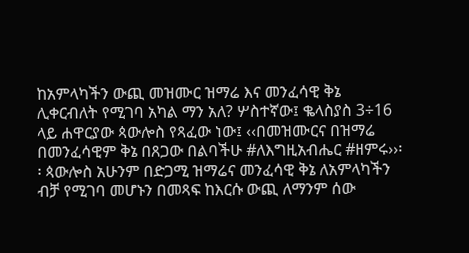ከአምላካችን ውጪ መዝሙር ዝማሬ እና መንፈሳዊ ቅኔ ሊቀርብለት የሚገባ አካል ማን አለ? ሦስተኛው፤ ቈላስያስ 3÷16 ላይ ሐዋርያው ጳውሎስ የጻፈው ነው፤ ‹‹በመዝሙርና በዝማሬ በመንፈሳዊም ቅኔ በጸጋው በልባችሁ #ለእግዚአብሔር #ዘምሩ››፡፡ ጳውሎስ አሁንም በድጋሚ ዝማሬና መንፈሳዊ ቅኔ ለአምላካችን ብቻ የሚገባ መሆኑን በመጻፍ ከእርሱ ውጪ ለማንም ሰው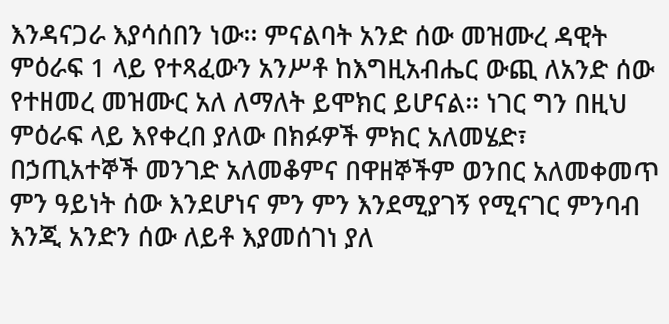እንዳናጋራ እያሳሰበን ነው፡፡ ምናልባት አንድ ሰው መዝሙረ ዳዊት ምዕራፍ 1 ላይ የተጻፈውን አንሥቶ ከእግዚአብሔር ውጪ ለአንድ ሰው የተዘመረ መዝሙር አለ ለማለት ይሞክር ይሆናል፡፡ ነገር ግን በዚህ ምዕራፍ ላይ እየቀረበ ያለው በክፉዎች ምክር አለመሄድ፣ በኃጢአተኞች መንገድ አለመቆምና በዋዘኞችም ወንበር አለመቀመጥ ምን ዓይነት ሰው እንደሆነና ምን ምን እንደሚያገኝ የሚናገር ምንባብ እንጂ አንድን ሰው ለይቶ እያመሰገነ ያለ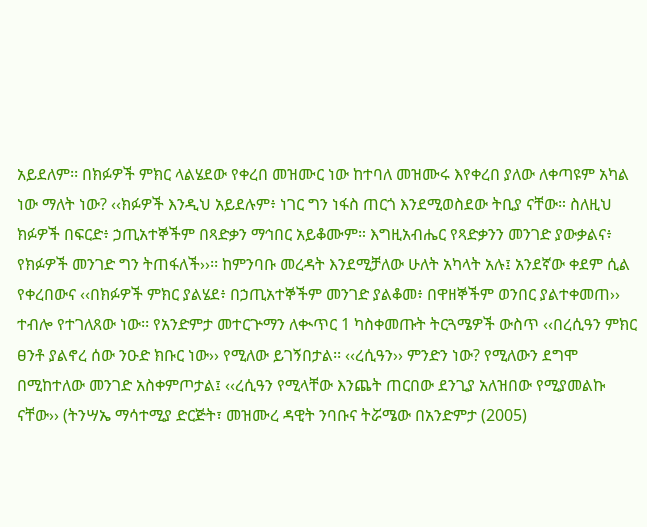አይደለም፡፡ በክፉዎች ምክር ላልሄደው የቀረበ መዝሙር ነው ከተባለ መዝሙሩ እየቀረበ ያለው ለቀጣዩም አካል ነው ማለት ነው? ‹‹ክፉዎች እንዲህ አይደሉም፥ ነገር ግን ነፋስ ጠርጎ እንደሚወስደው ትቢያ ናቸው። ስለዚህ ክፉዎች በፍርድ፥ ኃጢአተኞችም በጻድቃን ማኅበር አይቆሙም። እግዚአብሔር የጻድቃንን መንገድ ያውቃልና፥ የክፉዎች መንገድ ግን ትጠፋለች››፡፡ ከምንባቡ መረዳት እንደሚቻለው ሁለት አካላት አሉ፤ አንደኛው ቀደም ሲል የቀረበውና ‹‹በክፉዎች ምክር ያልሄደ፥ በኃጢአተኞችም መንገድ ያልቆመ፥ በዋዘኞችም ወንበር ያልተቀመጠ›› ተብሎ የተገለጸው ነው፡፡ የአንድምታ መተርጕማን ለቊጥር 1 ካስቀመጡት ትርጓሜዎች ውስጥ ‹‹በረሲዓን ምክር ፀንቶ ያልኖረ ሰው ንዑድ ክቡር ነው›› የሚለው ይገኝበታል፡፡ ‹‹ረሲዓን›› ምንድን ነው? የሚለውን ደግሞ በሚከተለው መንገድ አስቀምጦታል፤ ‹‹ረሲዓን የሚላቸው እንጨት ጠርበው ደንጊያ አለዝበው የሚያመልኩ ናቸው›› (ትንሣኤ ማሳተሚያ ድርጅት፣ መዝሙረ ዳዊት ንባቡና ትሯሜው በአንድምታ (2005)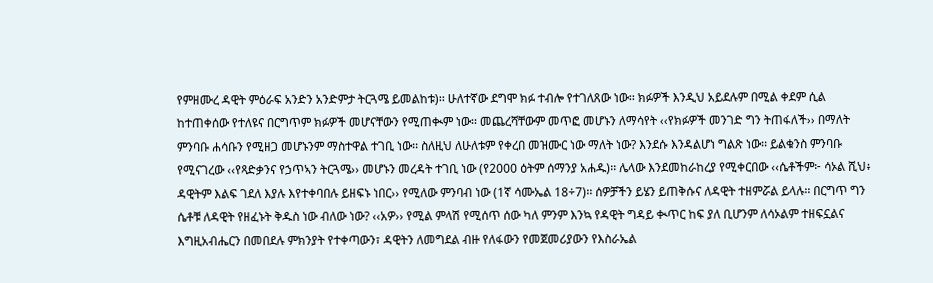የምዘሙረ ዳዊት ምዕራፍ አንድን አንድምታ ትርጓሜ ይመልከቱ)፡፡ ሁለተኛው ደግሞ ክፉ ተብሎ የተገለጸው ነው፡፡ ክፉዎች እንዲህ አይደሉም በሚል ቀደም ሲል ከተጠቀሰው የተለዩና በርግጥም ክፉዎች መሆናቸውን የሚጠቊም ነው፡፡ መጨረሻቸውም መጥፎ መሆኑን ለማሳየት ‹‹የክፉዎች መንገድ ግን ትጠፋለች›› በማለት ምንባቡ ሐሳቡን የሚዘጋ መሆኑንም ማስተዋል ተገቢ ነው፡፡ ስለዚህ ለሁለቱም የቀረበ መዝሙር ነው ማለት ነው? እንደሱ እንዳልሆነ ግልጽ ነው፡፡ ይልቁንስ ምንባቡ የሚናገረው ‹‹የጻድቃንና የኃጥኣን ትርጓሜ›› መሆኑን መረዳት ተገቢ ነው (የ2000 ዕትም ሰማንያ አሐዱ)፡፡ ሌላው እንደመከራከረያ የሚቀርበው ‹‹ሴቶችም፦ ሳኦል ሺህ፥ ዳዊትም እልፍ ገደለ እያሉ እየተቀባበሉ ይዘፍኑ ነበር›› የሚለው ምንባብ ነው (1ኛ ሳሙኤል 18÷7)፡፡ ሰዎቻችን ይሄን ይጠቅሱና ለዳዊት ተዘምሯል ይላሉ፡፡ በርግጥ ግን ሴቶቹ ለዳዊት የዘፈኑት ቅዱስ ነው ብለው ነው? ‹‹አዎ›› የሚል ምላሽ የሚሰጥ ሰው ካለ ምንም እንኳ የዳዊት ግዳይ ቊጥር ከፍ ያለ ቢሆንም ለሳኦልም ተዘፍኗልና እግዚአብሔርን በመበደሉ ምክንያት የተቀጣውን፣ ዳዊትን ለመግደል ብዙ የለፋውን የመጀመሪያውን የእስራኤል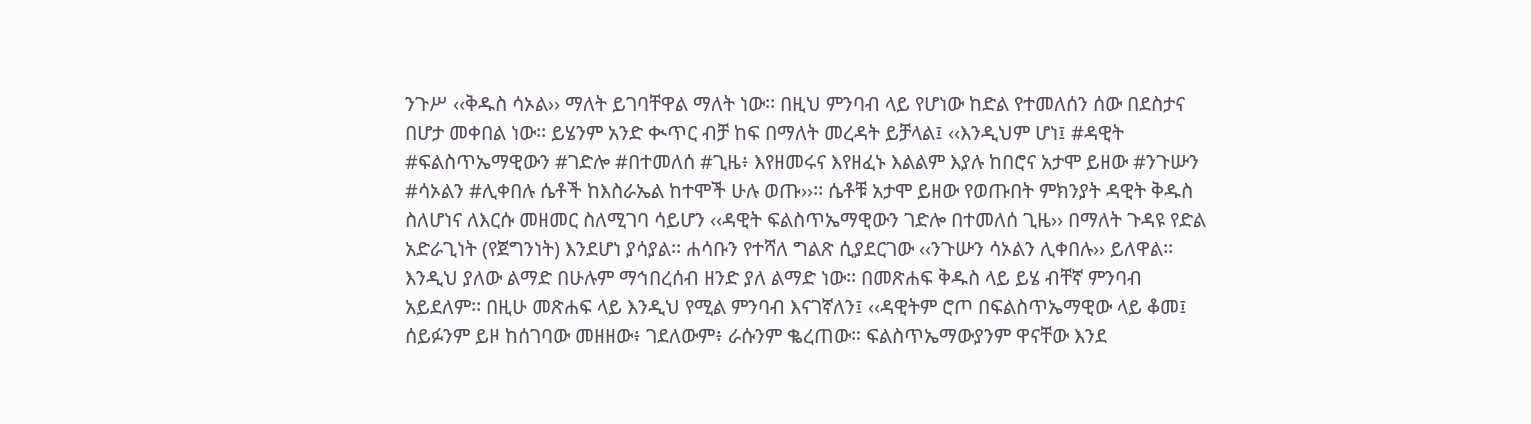ንጉሥ ‹‹ቅዱስ ሳኦል›› ማለት ይገባቸዋል ማለት ነው፡፡ በዚህ ምንባብ ላይ የሆነው ከድል የተመለሰን ሰው በደስታና በሆታ መቀበል ነው፡፡ ይሄንም አንድ ቊጥር ብቻ ከፍ በማለት መረዳት ይቻላል፤ ‹‹እንዲህም ሆነ፤ #ዳዊት #ፍልስጥኤማዊውን #ገድሎ #በተመለሰ #ጊዜ፥ እየዘመሩና እየዘፈኑ እልልም እያሉ ከበሮና አታሞ ይዘው #ንጉሡን #ሳኦልን #ሊቀበሉ ሴቶች ከእስራኤል ከተሞች ሁሉ ወጡ››፡፡ ሴቶቹ አታሞ ይዘው የወጡበት ምክንያት ዳዊት ቅዱስ ስለሆነና ለእርሱ መዘመር ስለሚገባ ሳይሆን ‹‹ዳዊት ፍልስጥኤማዊውን ገድሎ በተመለሰ ጊዜ›› በማለት ጉዳዩ የድል አድራጊነት (የጀግንነት) እንደሆነ ያሳያል፡፡ ሐሳቡን የተሻለ ግልጽ ሲያደርገው ‹‹ንጉሡን ሳኦልን ሊቀበሉ›› ይለዋል፡፡ እንዲህ ያለው ልማድ በሁሉም ማኅበረሰብ ዘንድ ያለ ልማድ ነው፡፡ በመጽሐፍ ቅዱስ ላይ ይሄ ብቸኛ ምንባብ አይደለም፡፡ በዚሁ መጽሐፍ ላይ እንዲህ የሚል ምንባብ እናገኛለን፤ ‹‹ዳዊትም ሮጦ በፍልስጥኤማዊው ላይ ቆመ፤ ሰይፉንም ይዞ ከሰገባው መዘዘው፥ ገደለውም፥ ራሱንም ቈረጠው። ፍልስጥኤማውያንም ዋናቸው እንደ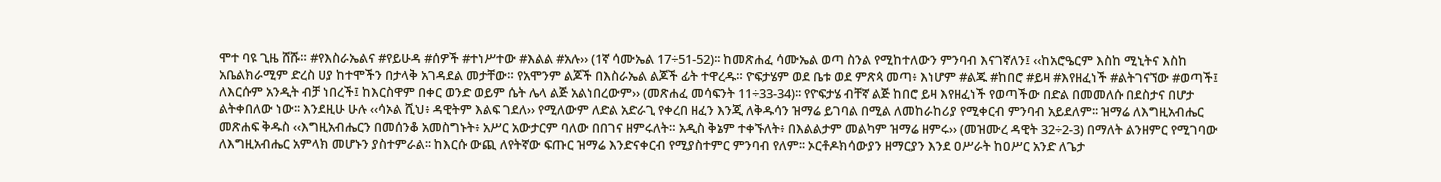ሞተ ባዩ ጊዜ ሸሹ። #የእስራኤልና #የይሁዳ #ሰዎች #ተነሥተው #እልል #አሉ›› (1ኛ ሳሙኤል 17÷51-52)፡፡ ከመጽሐፈ ሳሙኤል ወጣ ስንል የሚከተለውን ምንባብ እናገኛለን፤ ‹‹ከአሮዔርም እስከ ሚኒትና እስከ አቤልክራሚም ድረስ ሀያ ከተሞችን በታላቅ አገዳደል መታቸው። የአሞንም ልጆች በእስራኤል ልጆች ፊት ተዋረዱ። ዮፍታሄም ወደ ቤቱ ወደ ምጽጳ መጣ፥ እነሆም #ልጁ #ከበሮ #ይዛ #እየዘፈነች #ልትገናኘው #ወጣች፤ ለእርሱም አንዲት ብቻ ነበረች፤ ከእርስዋም በቀር ወንድ ወይም ሴት ሌላ ልጅ አልነበረውም›› (መጽሐፈ መሳፍንት 11÷33-34)፡፡ የዮፍታሄ ብቸኛ ልጅ ከበሮ ይዛ እየዘፈነች የወጣችው በድል በመመለሱ በደስታና በሆታ ልትቀበለው ነው፡፡ እንደዚሁ ሁሉ ‹‹ሳኦል ሺህ፥ ዳዊትም እልፍ ገደለ›› የሚለውም ለድል አድራጊ የቀረበ ዘፈን እንጂ ለቅዱሳን ዝማሬ ይገባል በሚል ለመከራከሪያ የሚቀርብ ምንባብ አይደለም፡፡ ዝማሬ ለእግዚአብሔር መጽሐፍ ቅዱስ ‹‹እግዚአብሔርን በመሰንቆ አመስግኑት፥ አሥር አውታርም ባለው በበገና ዘምሩለት። አዲስ ቅኔም ተቀኙለት፥ በእልልታም መልካም ዝማሬ ዘምሩ›› (መዝሙረ ዳዊት 32÷2-3) በማለት ልንዘምር የሚገባው ለእግዚአብሔር አምላክ መሆኑን ያስተምራል፡፡ ከእርሱ ውጪ ለየትኛው ፍጡር ዝማሬ እንድናቀርብ የሚያስተምር ምንባብ የለም፡፡ ኦርቶዶክሳውያን ዘማርያን እንደ ዐሥራት ከዐሥር አንድ ለጌታ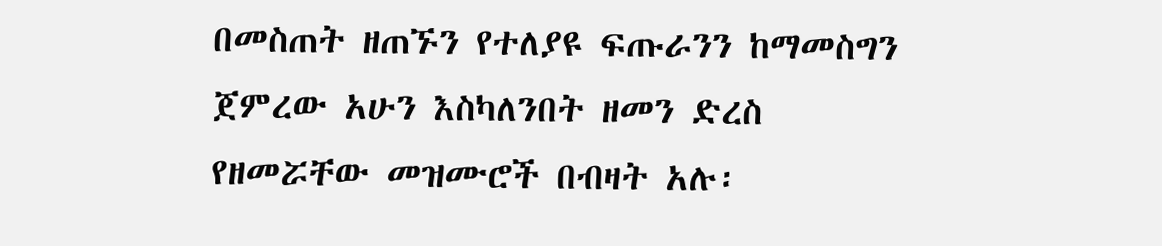በመስጠት ዘጠኙን የተለያዩ ፍጡራንን ከማመስግን ጀምረው አሁን እስካለንበት ዘመን ድረስ የዘመሯቸው መዝሙሮች በብዛት አሉ፡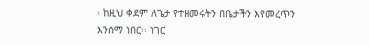፡ ከዚህ ቀደም ለጌታ የተዘመሩትን በቤታችን እየመረጥን እንሰማ ነበር፡፡ ነገር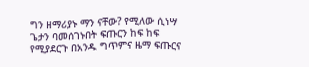ግን ዘማሪያኑ ማን ናቸው? የሚለው ሲነሣ ጌታን ባመሰገኑበት ፍጡርን ከፍ ከፍ የሚያደርጉ በአንዱ ግጥምና ዜማ ፍጡርና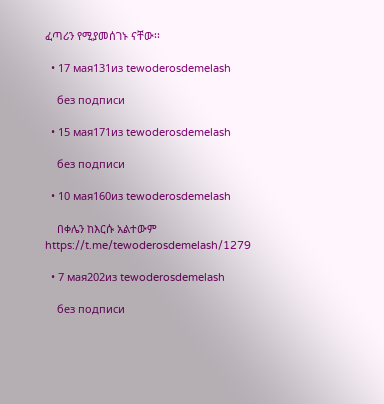ፈጣሪን የሚያመሰገኑ ናቸው፡፡

  • 17 мая131из tewoderosdemelash

    без подписи

  • 15 мая171из tewoderosdemelash

    без подписи

  • 10 мая160из tewoderosdemelash

    በቀሌን ከእርሱ አልተውም https://t.me/tewoderosdemelash/1279

  • 7 мая202из tewoderosdemelash

    без подписи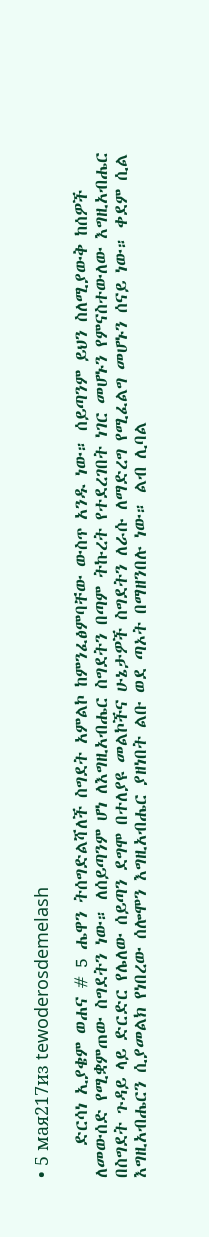• 5 мая217из tewoderosdemelash

    ድርሳነ ኢያቄም ወሐና # 5 ሔዋን ትሰግድልሻለች ስግደት አምልኮ ከምንፈፅምባቸው ውስጥ አንዱ ነው። ሰይጣንም ይህን ስለሚያውቅ ከሰዎች ለመውሰድ የሚቋምጠው ስግደትን ነው። ለሰይጣንም ሆነ ለእግዚአብሔር ስግደትን በጣም ትኩረት የተደረገበት ነገር መሆኑን የምናስተውለው እግዚአብሔር በስግደት ጉዳይ ላይ ድርድር የሌለው ሰይጣን ደግሞ በተለያዩ መልኮችና ሁኔታዎች ስግደትን ለራሱ ለማድረግ የሚፈልግ መሆኑን ሰናይ ነው። ቀደም ሲል እግዚአብሔርን ሲያመልክ የነበረው ሰሎሞን እግዚአብሔር ያዘነበት ልቡ ወደ ጣኦት በማዘንበሉ ነው። ልብ ሊባል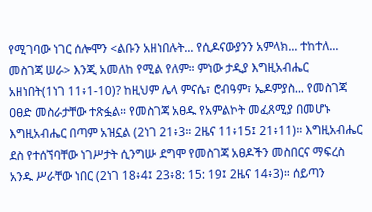የሚገባው ነገር ሰሎሞን <ልቡን አዘነበሉት... የሲዶናውያንን አምላክ... ተከተለ... መስገጃ ሠራ> እንጂ አመለከ የሚል የለም። ምነው ታዲያ እግዚአብሔር አዘነበት(1ነገ 11፥1-10)? ከዚህም ሌላ ምናሴ፣ ሮብዓም፣ ኤዶምያስ... የመስገጃ ዐፀድ መስራታቸው ተጽፏል። የመስገጃ አፀዱ የአምልኮት መፈጸሚያ በመሆኑ እግዚአብሔር በጣም አዝኗል (2ነገ 21፥3። 2ዜና 11፥15፤ 21፥11)። እግዚአብሔር ደስ የተሰኘባቸው ነገሥታት ሲንግሡ ደግሞ የመስገጃ አፀዶችን መስበርና ማፍረስ አንዱ ሥራቸው ነበር (2ነገ 18፥4፤ 23፥8: 15: 19፤ 2ዜና 14፥3)። ሰይጣን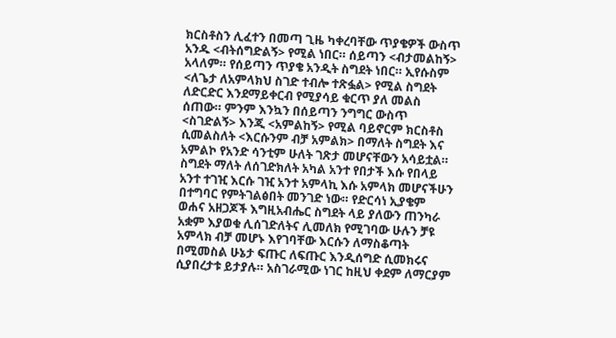ክርስቶስን ሊፈተን በመጣ ጊዜ ካቀረባቸው ጥያቄዎች ውስጥ አንዱ <ብትሰግድልኝ> የሚል ነበር። ሰይጣን <ብታመልከኝ> አላለም። የሰይጣን ጥያቄ አንዲት ስግደት ነበር። ኢየሱስም <ለጌታ ለአምላክህ ስገድ ተብሎ ተጽፏል> የሚል ስግደት ለድርድር እንደማይቀርብ የሚያሳይ ቁርጥ ያለ መልስ ሰጠው። ምንም እንኳን በሰይጣን ንግግር ውስጥ <ስገድልኝ> እንጂ <አምልከኝ> የሚል ባይኖርም ክርስቶስ ሲመልስለት <እርሱንም ብቻ አምልክ> በማለት ስግደት እና አምልኮ የአንድ ሳንቲም ሁለት ገጽታ መሆናቸውን አሳይቷል። ስግደት ማለት ለሰገድክለት አካል አንተ የበታች እሱ የበላይ አንተ ተገዢ እርሱ ገዢ አንተ አምላኪ እሱ አምላክ መሆናችሁን በተግባር የምትገልፅበት መንገድ ነው። የድርሳነ ኢያቄም ወሐና አዘጋጆች እግዚአብሔር ስግደት ላይ ያለውን ጠንካራ አቋም እያወቁ ሊሰገድለትና ሊመለክ የሚገባው ሁሉን ቻዩ አምላክ ብቻ መሆኑ እየገባቸው እርሱን ለማስቆጣት በሚመስል ሁኔታ ፍጡር ለፍጡር እንዲሰግድ ሲመክሩና ሲያበረታቱ ይታያሉ። አስገራሚው ነገር ከዚህ ቀደም ለማርያም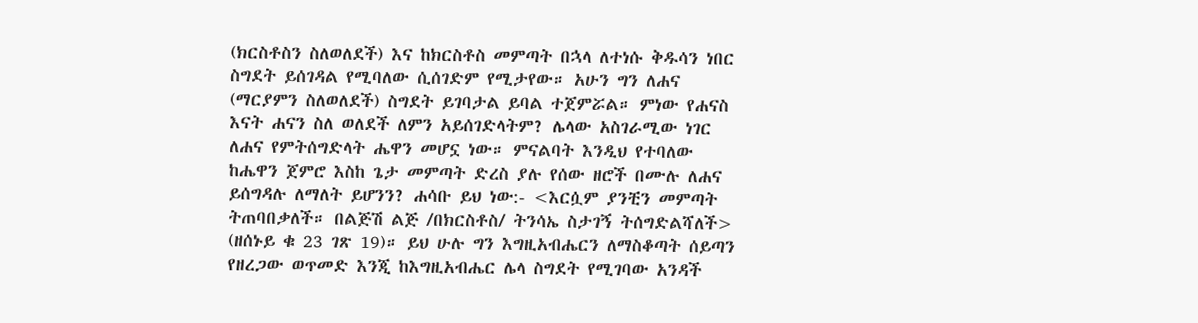(ክርስቶስን ስለወለደች) እና ከክርስቶስ መምጣት በኋላ ለተነሱ ቅዱሳን ነበር ስግደት ይሰገዳል የሚባለው ሲሰገድም የሚታየው። አሁን ግን ለሐና (ማርያምን ስለወለደች) ስግደት ይገባታል ይባል ተጀምሯል። ምነው የሐናስ እናት ሐናን ስለ ወለደች ለምን አይሰገድላትም? ሌላው አስገራሚው ነገር ለሐና የምትሰግድላት ሔዋን መሆኗ ነው። ምናልባት እንዲህ የተባለው ከሔዋን ጀምሮ እስከ ጌታ መምጣት ድረስ ያሉ የሰው ዘሮች በሙሉ ለሐና ይሰግዳሉ ለማለት ይሆንን? ሐሳቡ ይህ ነው:- <እርሷም ያንቺን መምጣት ትጠባበቃለች። በልጅሽ ልጅ /በክርስቶስ/ ትንሳኤ ስታገኝ ትሰግድልሻለች> (ዘሰኑይ ቁ 23 ገጽ 19)። ይህ ሁሉ ግን እግዚአብሔርን ለማስቆጣት ሰይጣን የዘረጋው ወጥመድ እንጂ ከእግዚአብሔር ሌላ ስግደት የሚገባው አንዳች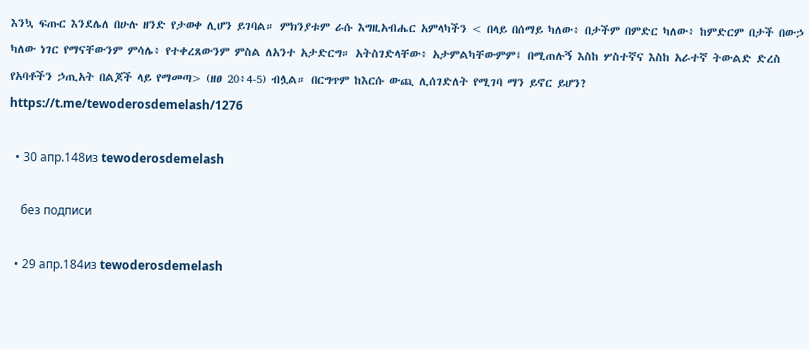እንኳ ፍጡር እንደሌለ በሁሉ ዘንድ የታወቀ ሊሆን ይገባል። ምክንያቱም ራሱ እግዚአብሔር አምላካችን < በላይ በሰማይ ካለው፥ በታችም በምድር ካለው፥ ከምድርም በታች በውኃ ካለው ነገር የማናቸውንም ምሳሌ፥ የተቀረጸውንም ምስል ለአንተ አታድርግ። አትስገድላቸው፥ አታምልካቸውምም፤ በሚጠሉኝ እስከ ሦስተኛና እስከ አራተኛ ትውልድ ድረስ የአባቶችን ኃጢአት በልጆች ላይ የማመጣ> (ዘፀ 20፥4-5) ብሏል። በርግጥም ከእርሱ ውጪ ሊሰገድለት የሚገባ ማን ይኖር ይሆን? https://t.me/tewoderosdemelash/1276

  • 30 апр.148из tewoderosdemelash

    без подписи

  • 29 апр.184из tewoderosdemelash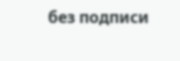без подписи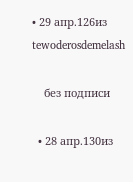• 29 апр.126из tewoderosdemelash

    без подписи

  • 28 апр.130из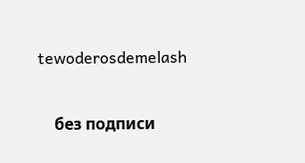tewoderosdemelash

    без подписи